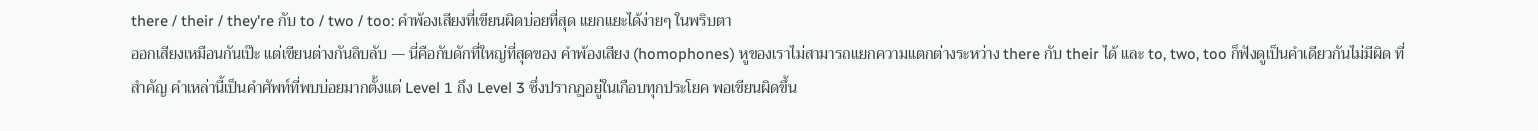there / their / they're กับ to / two / too: คำพ้องเสียงที่เขียนผิดบ่อยที่สุด แยกแยะได้ง่ายๆ ในพริบตา
ออกเสียงเหมือนกันเป๊ะ แต่เขียนต่างกันลิบลับ — นี่คือกับดักที่ใหญ่ที่สุดของ คำพ้องเสียง (homophones) หูของเราไม่สามารถแยกความแตกต่างระหว่าง there กับ their ได้ และ to, two, too ก็ฟังดูเป็นคำเดียวกันไม่มีผิด ที่สำคัญ คำเหล่านี้เป็นคำศัพท์ที่พบบ่อยมากตั้งแต่ Level 1 ถึง Level 3 ซึ่งปรากฏอยู่ในเกือบทุกประโยค พอเขียนผิดขึ้น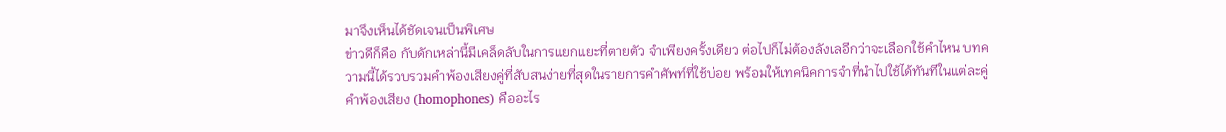มาจึงเห็นได้ชัดเจนเป็นพิเศษ
ข่าวดีก็คือ กับดักเหล่านี้มีเคล็ดลับในการแยกแยะที่ตายตัว จำเพียงครั้งเดียว ต่อไปก็ไม่ต้องลังเลอีกว่าจะเลือกใช้คำไหน บทความนี้ได้รวบรวมคำพ้องเสียงคู่ที่สับสนง่ายที่สุดในรายการคำศัพท์ที่ใช้บ่อย พร้อมให้เทคนิคการจำที่นำไปใช้ได้ทันทีในแต่ละคู่
คำพ้องเสียง (homophones) คืออะไร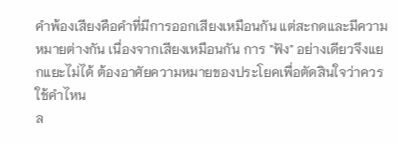คำพ้องเสียงคือคำที่มีการออกเสียงเหมือนกัน แต่สะกดและมีความหมายต่างกัน เนื่องจากเสียงเหมือนกัน การ "ฟัง" อย่างเดียวจึงแยกแยะไม่ได้ ต้องอาศัยความหมายของประโยคเพื่อตัดสินใจว่าควรใช้คำไหน
ล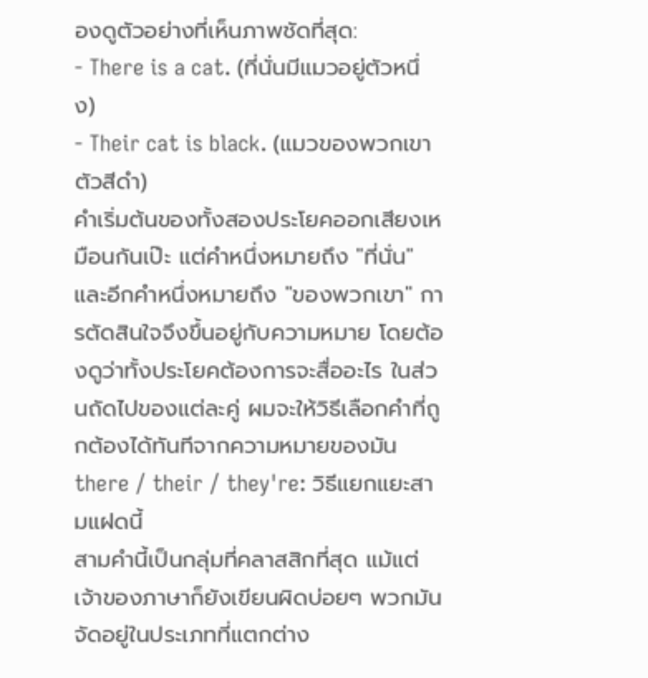องดูตัวอย่างที่เห็นภาพชัดที่สุด:
- There is a cat. (ที่นั่นมีแมวอยู่ตัวหนึ่ง)
- Their cat is black. (แมวของพวกเขาตัวสีดำ)
คำเริ่มต้นของทั้งสองประโยคออกเสียงเหมือนกันเป๊ะ แต่คำหนึ่งหมายถึง "ที่นั่น" และอีกคำหนึ่งหมายถึง "ของพวกเขา" การตัดสินใจจึงขึ้นอยู่กับความหมาย โดยต้องดูว่าทั้งประโยคต้องการจะสื่ออะไร ในส่วนถัดไปของแต่ละคู่ ผมจะให้วิธีเลือกคำที่ถูกต้องได้ทันทีจากความหมายของมัน
there / their / they're: วิธีแยกแยะสามแฝดนี้
สามคำนี้เป็นกลุ่มที่คลาสสิกที่สุด แม้แต่เจ้าของภาษาก็ยังเขียนผิดบ่อยๆ พวกมันจัดอยู่ในประเภทที่แตกต่าง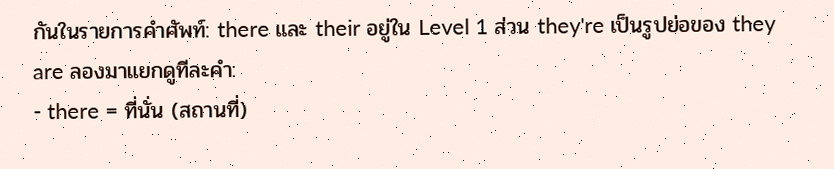กันในรายการคำศัพท์: there และ their อยู่ใน Level 1 ส่วน they're เป็นรูปย่อของ they are ลองมาแยกดูทีละคำ:
- there = ที่นั่น (สถานที่)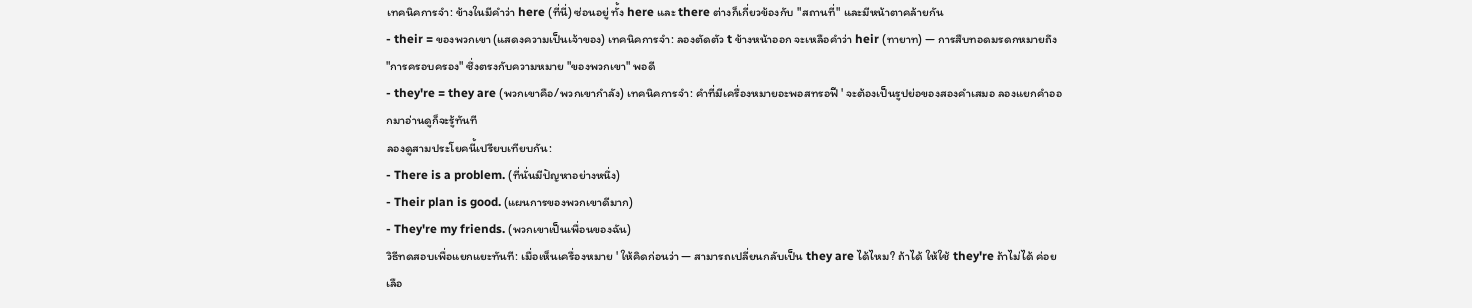เทคนิคการจำ: ข้างในมีคำว่า here (ที่นี่) ซ่อนอยู่ ทั้ง here และ there ต่างก็เกี่ยวข้องกับ "สถานที่" และมีหน้าตาคล้ายกัน
- their = ของพวกเขา (แสดงความเป็นเจ้าของ) เทคนิคการจำ: ลองตัดตัว t ข้างหน้าออก จะเหลือคำว่า heir (ทายาท) — การสืบทอดมรดกหมายถึง "การครอบครอง" ซึ่งตรงกับความหมาย "ของพวกเขา" พอดี
- they're = they are (พวกเขาคือ/พวกเขากำลัง) เทคนิคการจำ: คำที่มีเครื่องหมายอะพอสทรอฟี ' จะต้องเป็นรูปย่อของสองคำเสมอ ลองแยกคำออกมาอ่านดูก็จะรู้ทันที
ลองดูสามประโยคนี้เปรียบเทียบกัน:
- There is a problem. (ที่นั่นมีปัญหาอย่างหนึ่ง)
- Their plan is good. (แผนการของพวกเขาดีมาก)
- They're my friends. (พวกเขาเป็นเพื่อนของฉัน)
วิธีทดสอบเพื่อแยกแยะทันที: เมื่อเห็นเครื่องหมาย ' ให้คิดก่อนว่า — สามารถเปลี่ยนกลับเป็น they are ได้ไหม? ถ้าได้ ให้ใช้ they're ถ้าไม่ได้ ค่อยเลือ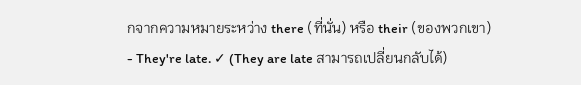กจากความหมายระหว่าง there (ที่นั่น) หรือ their (ของพวกเขา)
- They're late. ✓ (They are late สามารถเปลี่ยนกลับได้)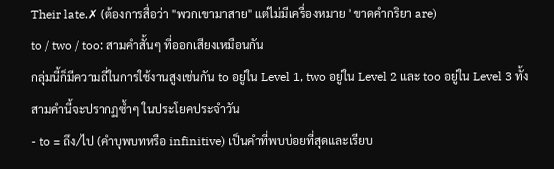Their late.✗ (ต้องการสื่อว่า "พวกเขามาสาย" แต่ไม่มีเครื่องหมาย ' ขาดคำกริยา are)
to / two / too: สามคำสั้นๆ ที่ออกเสียงเหมือนกัน
กลุ่มนี้ก็มีความถี่ในการใช้งานสูงเช่นกัน to อยู่ใน Level 1, two อยู่ใน Level 2 และ too อยู่ใน Level 3 ทั้งสามคำนี้จะปรากฏซ้ำๆ ในประโยคประจำวัน
- to = ถึง/ไป (คำบุพบทหรือ infinitive) เป็นคำที่พบบ่อยที่สุดและเรียบ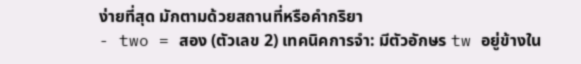ง่ายที่สุด มักตามด้วยสถานที่หรือคำกริยา
- two = สอง (ตัวเลข 2) เทคนิคการจำ: มีตัวอักษร tw อยู่ข้างใน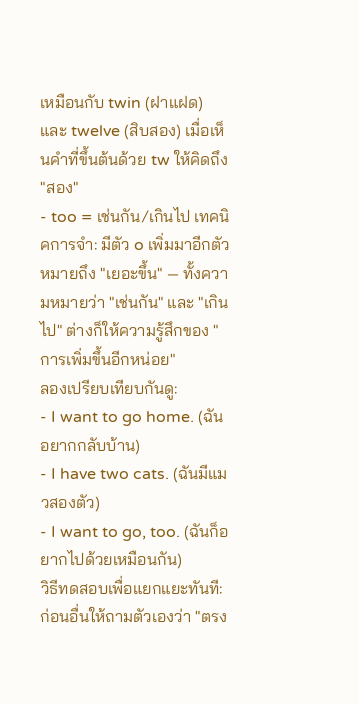เหมือนกับ twin (ฝาแฝด) และ twelve (สิบสอง) เมื่อเห็นคำที่ขึ้นต้นด้วย tw ให้คิดถึง "สอง"
- too = เช่นกัน/เกินไป เทคนิคการจำ: มีตัว o เพิ่มมาอีกตัว หมายถึง "เยอะขึ้น" — ทั้งความหมายว่า "เช่นกัน" และ "เกินไป" ต่างก็ให้ความรู้สึกของ "การเพิ่มขึ้นอีกหน่อย"
ลองเปรียบเทียบกันดู:
- I want to go home. (ฉันอยากกลับบ้าน)
- I have two cats. (ฉันมีแมวสองตัว)
- I want to go, too. (ฉันก็อยากไปด้วยเหมือนกัน)
วิธีทดสอบเพื่อแยกแยะทันที: ก่อนอื่นให้ถามตัวเองว่า "ตรง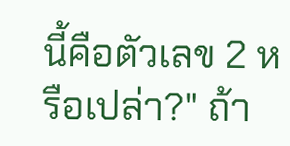นี้คือตัวเลข 2 หรือเปล่า?" ถ้า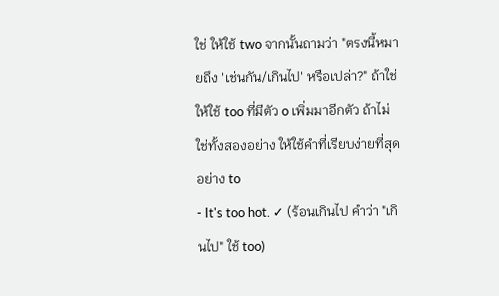ใช่ ให้ใช้ two จากนั้นถามว่า "ตรงนี้หมายถึง 'เช่นกัน/เกินไป' หรือเปล่า?" ถ้าใช่ ให้ใช้ too ที่มีตัว o เพิ่มมาอีกตัว ถ้าไม่ใช่ทั้งสองอย่าง ให้ใช้คำที่เรียบง่ายที่สุดอย่าง to
- It's too hot. ✓ (ร้อนเกินไป คำว่า "เกินไป" ใช้ too)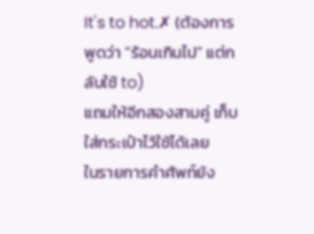It's to hot.✗ (ต้องการพูดว่า "ร้อนเกินไป" แต่กลับใช้ to)
แถมให้อีกสองสามคู่ เก็บใส่กระเป๋าไว้ใช้ได้เลย
ในรายการคำศัพท์ยัง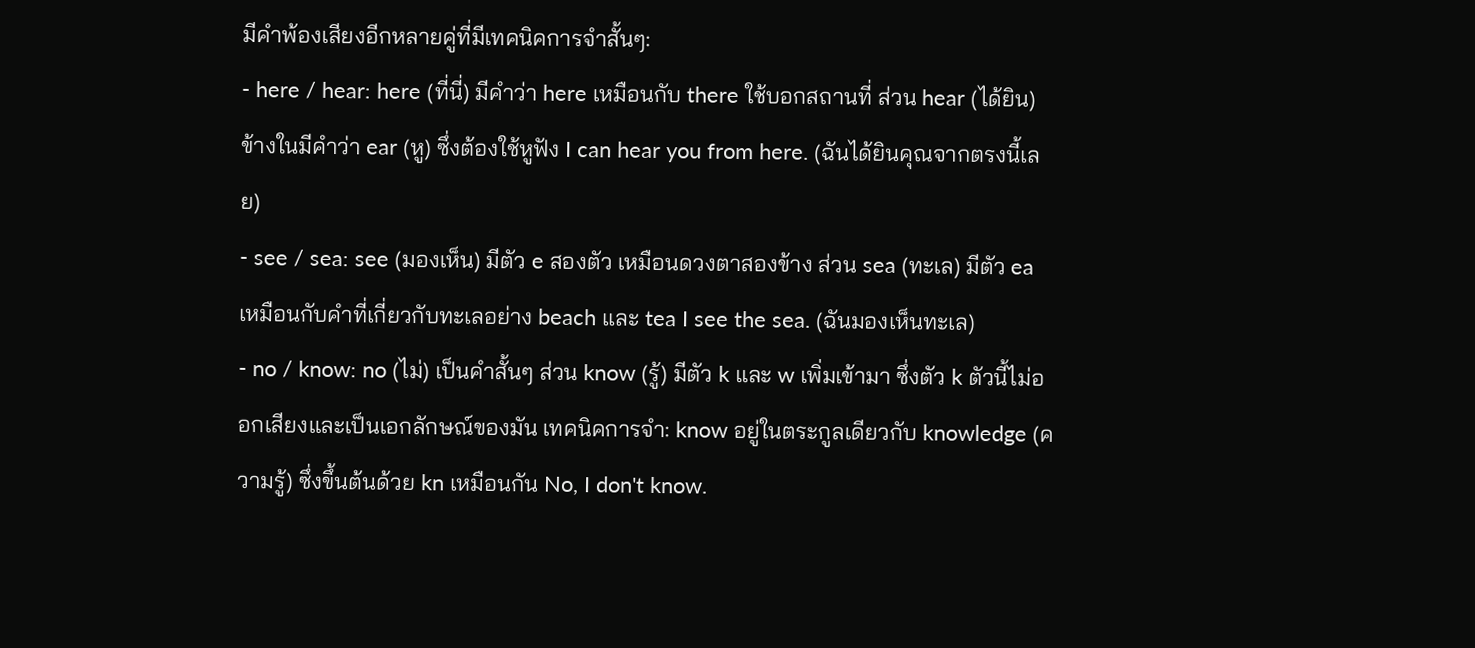มีคำพ้องเสียงอีกหลายคู่ที่มีเทคนิคการจำสั้นๆ:
- here / hear: here (ที่นี่) มีคำว่า here เหมือนกับ there ใช้บอกสถานที่ ส่วน hear (ได้ยิน) ข้างในมีคำว่า ear (หู) ซึ่งต้องใช้หูฟัง I can hear you from here. (ฉันได้ยินคุณจากตรงนี้เลย)
- see / sea: see (มองเห็น) มีตัว e สองตัว เหมือนดวงตาสองข้าง ส่วน sea (ทะเล) มีตัว ea เหมือนกับคำที่เกี่ยวกับทะเลอย่าง beach และ tea I see the sea. (ฉันมองเห็นทะเล)
- no / know: no (ไม่) เป็นคำสั้นๆ ส่วน know (รู้) มีตัว k และ w เพิ่มเข้ามา ซึ่งตัว k ตัวนี้ไม่ออกเสียงและเป็นเอกลักษณ์ของมัน เทคนิคการจำ: know อยู่ในตระกูลเดียวกับ knowledge (ความรู้) ซึ่งขึ้นต้นด้วย kn เหมือนกัน No, I don't know.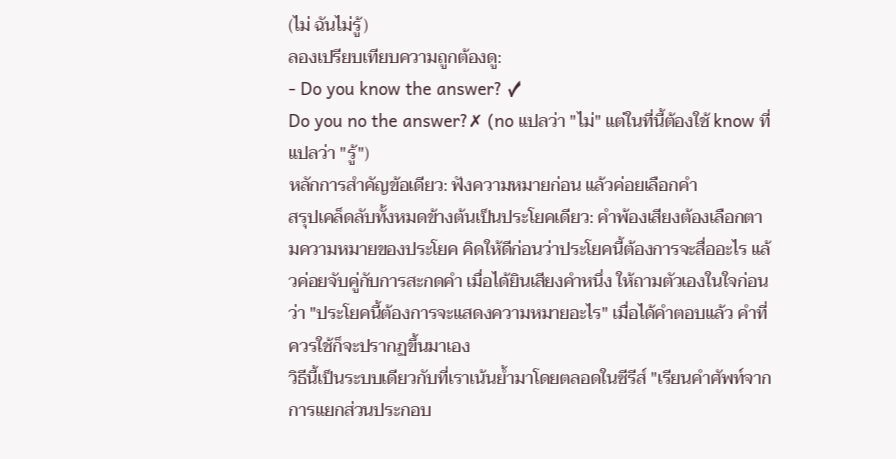(ไม่ ฉันไม่รู้)
ลองเปรียบเทียบความถูกต้องดู:
- Do you know the answer? ✓
Do you no the answer?✗ (no แปลว่า "ไม่" แต่ในที่นี้ต้องใช้ know ที่แปลว่า "รู้")
หลักการสำคัญข้อเดียว: ฟังความหมายก่อน แล้วค่อยเลือกคำ
สรุปเคล็ดลับทั้งหมดข้างต้นเป็นประโยคเดียว: คำพ้องเสียงต้องเลือกตามความหมายของประโยค คิดให้ดีก่อนว่าประโยคนี้ต้องการจะสื่ออะไร แล้วค่อยจับคู่กับการสะกดคำ เมื่อได้ยินเสียงคำหนึ่ง ให้ถามตัวเองในใจก่อนว่า "ประโยคนี้ต้องการจะแสดงความหมายอะไร" เมื่อได้คำตอบแล้ว คำที่ควรใช้ก็จะปรากฏขึ้นมาเอง
วิธีนี้เป็นระบบเดียวกับที่เราเน้นย้ำมาโดยตลอดในซีรีส์ "เรียนคำศัพท์จากการแยกส่วนประกอบ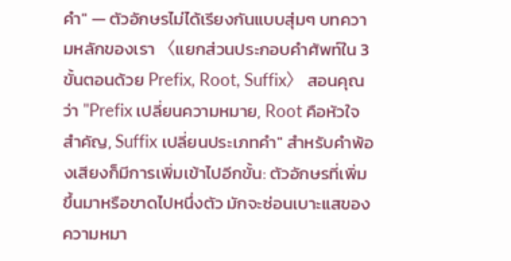คำ" — ตัวอักษรไม่ได้เรียงกันแบบสุ่มๆ บทความหลักของเรา 〈แยกส่วนประกอบคำศัพท์ใน 3 ขั้นตอนด้วย Prefix, Root, Suffix〉 สอนคุณว่า "Prefix เปลี่ยนความหมาย, Root คือหัวใจสำคัญ, Suffix เปลี่ยนประเภทคำ" สำหรับคำพ้องเสียงก็มีการเพิ่มเข้าไปอีกขั้น: ตัวอักษรที่เพิ่มขึ้นมาหรือขาดไปหนึ่งตัว มักจะซ่อนเบาะแสของความหมา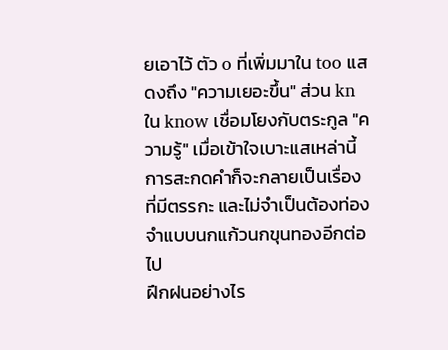ยเอาไว้ ตัว o ที่เพิ่มมาใน too แสดงถึง "ความเยอะขึ้น" ส่วน kn ใน know เชื่อมโยงกับตระกูล "ความรู้" เมื่อเข้าใจเบาะแสเหล่านี้ การสะกดคำก็จะกลายเป็นเรื่องที่มีตรรกะ และไม่จำเป็นต้องท่องจำแบบนกแก้วนกขุนทองอีกต่อไป
ฝึกฝนอย่างไร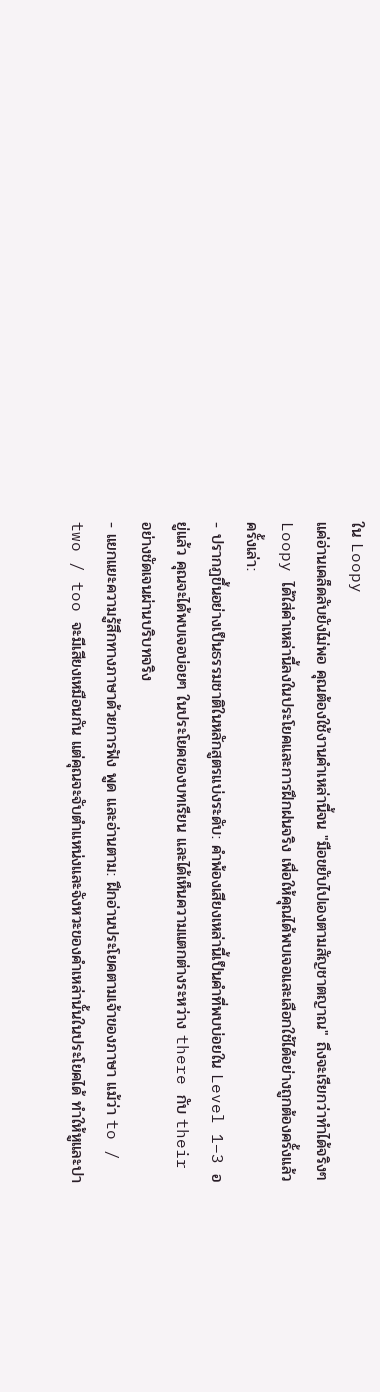ใน Loopy
แค่อ่านเคล็ดลับยังไม่พอ คุณต้องใช้งานคำเหล่านี้จน "มือขยับไปเองตามสัญชาตญาณ" ถึงจะเรียกว่าทำได้จริงๆ Loopy ได้ใส่คำเหล่านี้ลงในประโยคและการฝึกฝนจริง เพื่อให้คุณได้พบเจอและเลือกใช้ได้อย่างถูกต้องครั้งแล้วครั้งเล่า:
- ปรากฏขึ้นอย่างเป็นธรรมชาติในหลักสูตรแบ่งระดับ: คำพ้องเสียงเหล่านี้เป็นคำที่พบบ่อยใน Level 1–3 อยู่แล้ว คุณจะได้พบเจอบ่อยๆ ในประโยคของบทเรียน และได้เห็นความแตกต่างระหว่าง there กับ their อย่างชัดเจนผ่านบริบทจริง
- แยกแยะความรู้สึกทางภาษาด้วยการฟัง พูด และอ่านตาม: ฝึกอ่านประโยคตามเจ้าของภาษา แม้ว่า to / two / too จะมีเสียงเหมือนกัน แต่คุณจะจับตำแหน่งและจังหวะของคำเหล่านั้นในประโยคได้ ทำให้หูและปา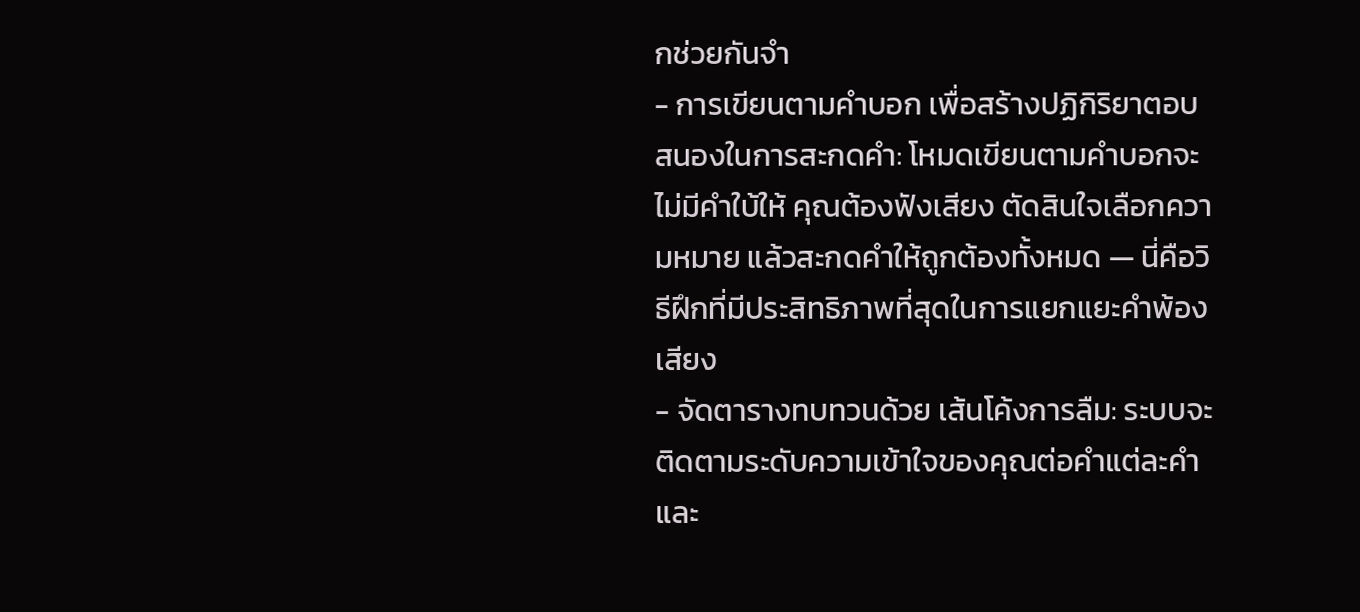กช่วยกันจำ
- การเขียนตามคำบอก เพื่อสร้างปฏิกิริยาตอบสนองในการสะกดคำ: โหมดเขียนตามคำบอกจะไม่มีคำใบ้ให้ คุณต้องฟังเสียง ตัดสินใจเลือกความหมาย แล้วสะกดคำให้ถูกต้องทั้งหมด — นี่คือวิธีฝึกที่มีประสิทธิภาพที่สุดในการแยกแยะคำพ้องเสียง
- จัดตารางทบทวนด้วย เส้นโค้งการลืม: ระบบจะติดตามระดับความเข้าใจของคุณต่อคำแต่ละคำ และ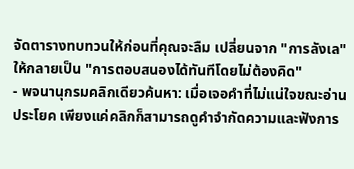จัดตารางทบทวนให้ก่อนที่คุณจะลืม เปลี่ยนจาก "การลังเล" ให้กลายเป็น "การตอบสนองได้ทันทีโดยไม่ต้องคิด"
- พจนานุกรมคลิกเดียวค้นหา: เมื่อเจอคำที่ไม่แน่ใจขณะอ่านประโยค เพียงแค่คลิกก็สามารถดูคำจำกัดความและฟังการ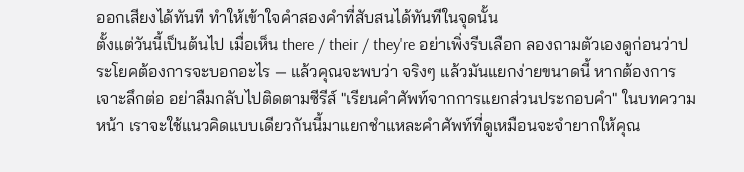ออกเสียงได้ทันที ทำให้เข้าใจคำสองคำที่สับสนได้ทันทีในจุดนั้น
ตั้งแต่วันนี้เป็นต้นไป เมื่อเห็น there / their / they're อย่าเพิ่งรีบเลือก ลองถามตัวเองดูก่อนว่าประโยคต้องการจะบอกอะไร — แล้วคุณจะพบว่า จริงๆ แล้วมันแยกง่ายขนาดนี้ หากต้องการเจาะลึกต่อ อย่าลืมกลับไปติดตามซีรีส์ "เรียนคำศัพท์จากการแยกส่วนประกอบคำ" ในบทความหน้า เราจะใช้แนวคิดแบบเดียวกันนี้มาแยกชำแหละคำศัพท์ที่ดูเหมือนจะจำยากให้คุณ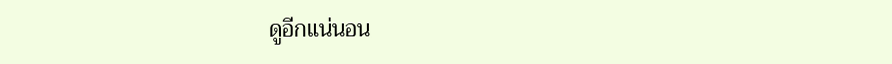ดูอีกแน่นอน